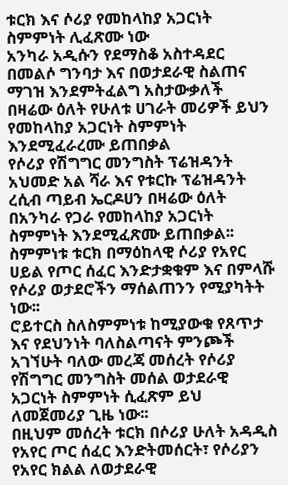ቱርክ እና ሶሪያ የመከላከያ አጋርነት ስምምነት ሊፈጽሙ ነው
አንካራ አዲሱን የደማስቆ አስተዳደር በመልሶ ግንባታ እና በወታደራዊ ስልጠና ማገዝ እንደምትፈልግ አስታውቃለች
በዛሬው ዕለት የሁለቱ ሀገራት መሪዎች ይህን የመከላከያ አጋርነት ስምምነት እንደሚፈራረሙ ይጠበቃል
የሶሪያ የሽግግር መንግስት ፕሬዝዳንት አህመድ አል ሻራ እና የቱርኩ ፕሬዝዳንት ረሲብ ጣይብ ኤርዶሀን በዛሬው ዕለት በአንካራ የጋራ የመከላከያ አጋርነት ስምምነት እንደሚፈጽሙ ይጠበቃል፡፡
ስምምነቱ ቱርክ በማዕከላዊ ሶሪያ የአየር ሀይል የጦር ሰፈር እንድታቋቁም እና በምላሹ የሶሪያ ወታደሮችን ማሰልጠንን የሚያካትት ነው፡፡
ሮይተርስ ስለስምምነቱ ከሚያውቁ የጸጥታ እና የደህንነት ባለስልጣናት ምንጮች አገኘሁት ባለው መረጃ መሰረት የሶሪያ የሽግግር መንግስት መሰል ወታደራዊ አጋርነት ስምምነት ሲፈጽም ይህ ለመጀመሪያ ጊዜ ነው፡፡
በዚህም መሰረት ቱርክ በሶሪያ ሁለት አዳዲስ የአየር ጦር ሰፈር እንድትመሰርት፣ የሶሪያን የአየር ክልል ለወታደራዊ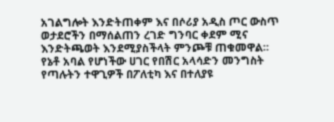አገልግሎት እንድትጠቀም እና በሶሪያ አዲስ ጦር ውስጥ ወታደሮችን በማሰልጠን ረገድ ግንባር ቀደም ሚና እንድትጫወት እንደሚያስችላት ምንጮቹ ጠቁመዋል።
የኔቶ አባል የሆነችው ሀገር የበሽር አላሳድን መንግስት የጣሉትን ተዋጊዎች በፖለቲካ እና በተለያዩ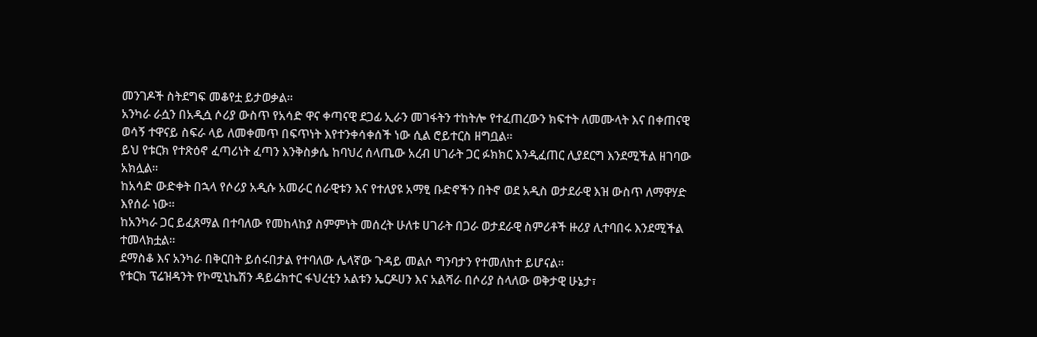መንገዶች ስትደግፍ መቆየቷ ይታወቃል፡፡
አንካራ ራሷን በአዲሷ ሶሪያ ውስጥ የአሳድ ዋና ቀጣናዊ ደጋፊ ኢራን መገፋትን ተከትሎ የተፈጠረውን ክፍተት ለመሙላት እና በቀጠናዊ ወሳኝ ተዋናይ ስፍራ ላይ ለመቀመጥ በፍጥነት እየተንቀሳቀሰች ነው ሲል ሮይተርስ ዘግቧል፡፡
ይህ የቱርክ የተጽዕኖ ፈጣሪነት ፈጣን እንቅስቃሴ ከባህረ ሰላጤው አረብ ሀገራት ጋር ፉክክር እንዲፈጠር ሊያደርግ እንደሚችል ዘገባው አክሏል፡፡
ከአሳድ ውድቀት በኋላ የሶሪያ አዲሱ አመራር ሰራዊቱን እና የተለያዩ አማፂ ቡድኖችን በትኖ ወደ አዲስ ወታደራዊ እዝ ውስጥ ለማዋሃድ እየሰራ ነው።
ከአንካራ ጋር ይፈጸማል በተባለው የመከላከያ ስምምነት መሰረት ሁለቱ ሀገራት በጋራ ወታደራዊ ስምሪቶች ዙሪያ ሊተባበሩ እንደሚችል ተመላክቷል፡፡
ደማስቆ እና አንካራ በቅርበት ይሰሩበታል የተባለው ሌላኛው ጉዳይ መልሶ ግንባታን የተመለከተ ይሆናል፡፡
የቱርክ ፕሬዝዳንት የኮሚኒኬሽን ዳይሬክተር ፋህረቲን አልቱን ኤርዶሀን እና አልሻራ በሶሪያ ስላለው ወቅታዊ ሁኔታ፣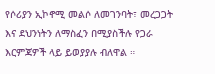የሶሪያን ኢኮኖሚ መልሶ ለመገንባት፣ መረጋጋት እና ደህንነትን ለማስፈን በሚያስችሉ የጋራ እርምጃዎች ላይ ይወያያሉ ብለዋል ።